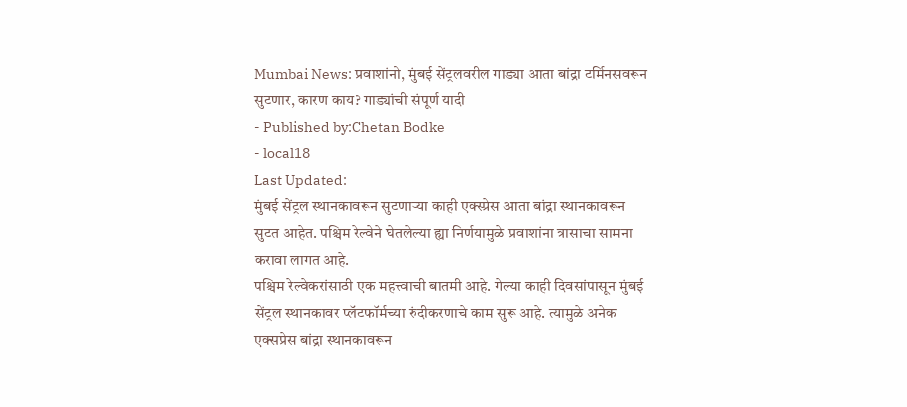Mumbai News: प्रवाशांनो, मुंबई सेंट्रलवरील गाड्या आता बांद्रा टर्मिनसवरून सुटणार, कारण काय? गाड्यांची संपूर्ण यादी
- Published by:Chetan Bodke
- local18
Last Updated:
मुंबई सेंट्रल स्थानकावरून सुटणाऱ्या काही एक्स्प्रेस आता बांद्रा स्थानकावरून सुटत आहेत. पश्चिम रेल्वेने घेतलेल्या ह्या निर्णयामुळे प्रवाशांना त्रासाचा सामना करावा लागत आहे.
पश्चिम रेल्वेकरांसाठी एक महत्त्वाची बातमी आहे. गेल्या काही दिवसांपासून मुंबई सेंट्रल स्थानकावर प्लॅटफॉर्मच्या रुंदीकरणाचे काम सुरू आहे. त्यामुळे अनेक एक्सप्रेस बांद्रा स्थानकावरून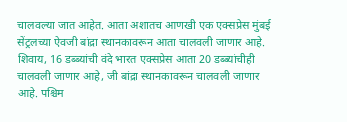चालवल्या जात आहेत. आता अशातच आणखी एक एक्सप्रेस मुंबई सेंट्रलच्या ऐवजी बांद्रा स्थानकावरून आता चालवली जाणार आहे. शिवाय, 16 डब्ब्यांची वंदे भारत एक्सप्रेस आता 20 डब्ब्यांचीही चालवली जाणार आहे, जी बांद्रा स्थानकावरून चालवली जाणार आहे. पश्चिम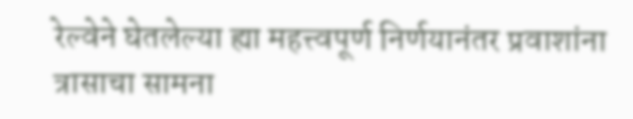रेल्वेने घेतलेल्या ह्या महत्त्वपूर्ण निर्णयानंतर प्रवाशांना त्रासाचा सामना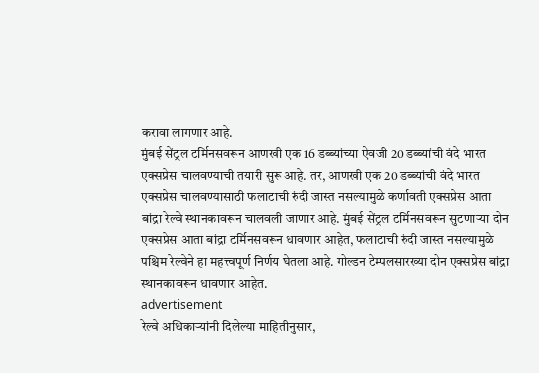करावा लागणार आहे.
मुंबई सेंट्रल टर्मिनसवरून आणखी एक 16 डब्ब्यांच्या ऐवजी 20 डब्ब्यांची वंदे भारत एक्सप्रेस चालवण्याची तयारी सुरू आहे. तर, आणखी एक 20 डब्ब्यांची वंदे भारत एक्सप्रेस चालवण्यासाठी फलाटाची रुंदी जास्त नसल्यामुळे कर्णावती एक्सप्रेस आता बांद्रा रेल्वे स्थानकावरून चालवली जाणार आहे. मुंबई सेंट्रल टर्मिनसवरून सुटणाऱ्या दोन एक्सप्रेस आता बांद्रा टर्मिनसवरून धावणार आहेत, फलाटाची रुंदी जास्त नसल्यामुळे पश्चिम रेल्वेने हा महत्त्वपूर्ण निर्णय घेतला आहे. गोल्डन टेम्पलसारख्या दोन एक्सप्रेस बांद्रा स्थानकावरून धावणार आहेत.
advertisement
रेल्वे अधिकाऱ्यांनी दिलेल्या माहितीनुसार,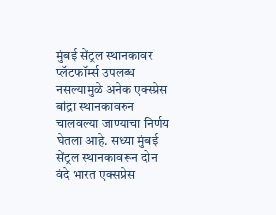मुंबई सेंट्रल स्थानकावर प्लॅटफॉर्म्स उपलब्ध नसल्यामुळे अनेक एक्स्प्रेस बांद्रा स्थानकावरुन चालवल्या जाण्याचा निर्णय घेतला आहे. सध्या मुंबई सेंट्रल स्थानकावरून दोन वंदे भारत एक्सप्रेस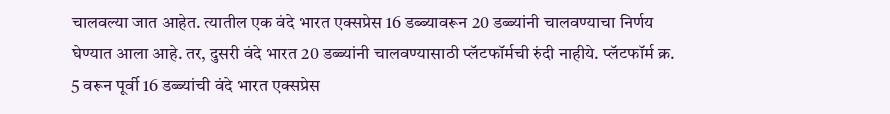चालवल्या जात आहेत. त्यातील एक वंदे भारत एक्सप्रेस 16 डब्ब्यावरून 20 डब्ब्यांनी चालवण्याचा निर्णय घेण्यात आला आहे. तर, दुसरी वंदे भारत 20 डब्ब्यांनी चालवण्यासाठी प्लॅटफॉर्मची रुंदी नाहीये. प्लॅटफॉर्म क्र. 5 वरून पूर्वी 16 डब्ब्यांची वंदे भारत एक्सप्रेस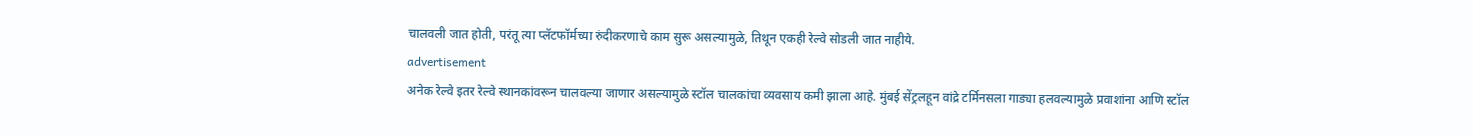चालवली जात होती, परंतू त्या प्लॅटफॉर्मच्या रुंदीकरणाचे काम सुरू असल्यामुळे, तिथून एकही रेल्वे सोडली जात नाहीये.
advertisement
अनेक रेल्वे इतर रेल्वे स्थानकांवरून चालवल्या जाणार असल्यामुळे स्टॉल चालकांचा व्यवसाय कमी झाला आहे. मुंबई सेंट्रलहून वांद्रे टर्मिनसला गाड्या हलवल्यामुळे प्रवाशांना आणि स्टॉल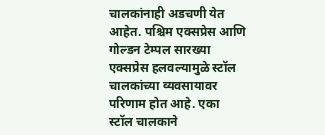चालकांनाही अडचणी येत आहेत. पश्चिम एक्सप्रेस आणि गोल्डन टेम्पल सारख्या एक्सप्रेस हलवल्यामुळे स्टॉल चालकांच्या व्यवसायावर परिणाम होत आहे. एका स्टॉल चालकाने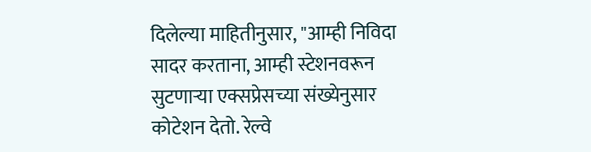दिलेल्या माहितीनुसार, "आम्ही निविदा सादर करताना, आम्ही स्टेशनवरून सुटणाऱ्या एक्सप्रेसच्या संख्येनुसार कोटेशन देतो. रेल्वे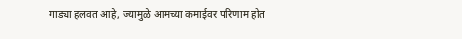गाड्या हलवत आहे, ज्यामुळे आमच्या कमाईवर परिणाम होत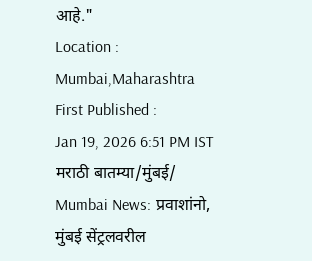आहे."
Location :
Mumbai,Maharashtra
First Published :
Jan 19, 2026 6:51 PM IST
मराठी बातम्या/मुंबई/
Mumbai News: प्रवाशांनो, मुंबई सेंट्रलवरील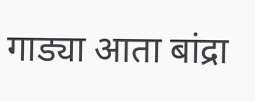गाड्या आता बांद्रा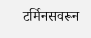टर्मिनसवरून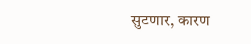सुटणार, कारण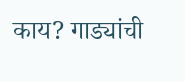काय? गाड्यांची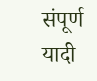संपूर्ण यादी